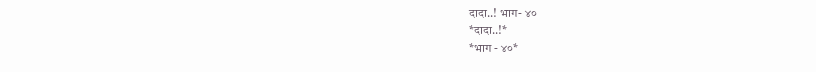दादा..! भाग- ४०
*दादा..!*
*भाग - ४०*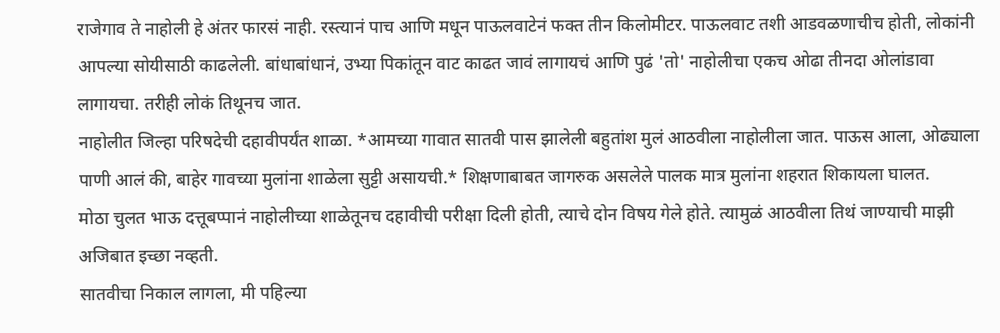राजेगाव ते नाहोली हे अंतर फारसं नाही. रस्त्यानं पाच आणि मधून पाऊलवाटेनं फक्त तीन किलोमीटर. पाऊलवाट तशी आडवळणाचीच होती, लोकांनी आपल्या सोयीसाठी काढलेली. बांधाबांधानं, उभ्या पिकांतून वाट काढत जावं लागायचं आणि पुढं 'तो' नाहोलीचा एकच ओढा तीनदा ओलांडावा लागायचा. तरीही लोकं तिथूनच जात.
नाहोलीत जिल्हा परिषदेची दहावीपर्यंत शाळा. *आमच्या गावात सातवी पास झालेली बहुतांश मुलं आठवीला नाहोलीला जात. पाऊस आला, ओढ्याला पाणी आलं की, बाहेर गावच्या मुलांना शाळेला सुट्टी असायची.* शिक्षणाबाबत जागरुक असलेले पालक मात्र मुलांना शहरात शिकायला घालत.
मोठा चुलत भाऊ दत्तूबप्पानं नाहोलीच्या शाळेतूनच दहावीची परीक्षा दिली होती, त्याचे दोन विषय गेले होते. त्यामुळं आठवीला तिथं जाण्याची माझी अजिबात इच्छा नव्हती.
सातवीचा निकाल लागला, मी पहिल्या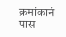क्रमांकानं पास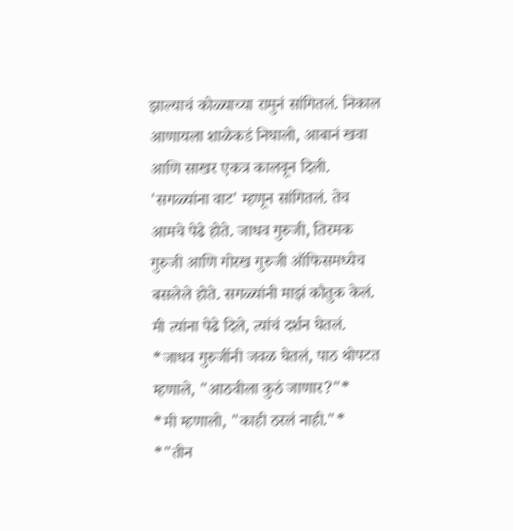झाल्याचं कोळ्याच्या रामुनं सांगितलं. निकाल आणायला शाळेकडं निघालो, आबानं खवा आणि साखर एकत्र कालवून दिली. 'सगळ्यांना वाट' म्हणून सांगितलं. तेच आमचे पेढे होते. जाधव गुरुजी, तिरमक गुरुजी आणि गोरख गुरुजी ऑफिसमध्येच बसलेले होते. सगळ्यांनी माझं कौतुक केलं. मी त्यांना पेढे दिले, त्यांचं दर्शन घेतलं. *जाधव गुरुजींनी जवळ घेतलं, पाठ थोपटत म्हणाले, "आठवीला कुठं जाणार?"*
*मी म्हणालो, "काही ठरलं नाही."*
*"तीन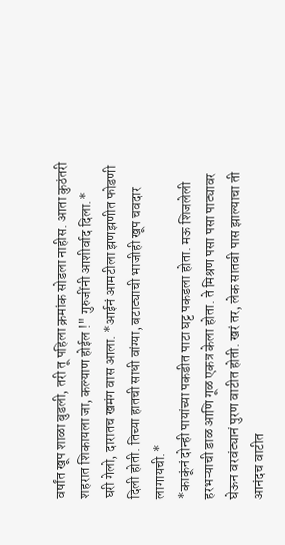वर्षांत खूप शाळा बुडली, तरी तू पहिला क्रमांक सोडला नाहीस. आता कुठंतरी शहरात शिकायला जा, कल्याण होईल !" गुरुजींनी आशीर्वाद दिला.*
घरी गेलो, दारातच खमंग वास आला. *आईनं आमटीला झणझणीत फोडणी दिली होती. तिच्या हातची साधी वांग्या, बटाट्याची भाजीही खूप चवदार लागायची.*
*काकूंनं दोन्ही पायांच्या पकडीत पाटा घट्ट पकडला होता. मऊ शिजलेली हरभऱ्याची डाळ आणि गूळ एकत्र केला होता. ते मिश्रण पसा पसा पाट्यावर घेऊन वरवंट्यानं पुरण वाटीत होती. खरं तर, लेक सातवी पास झाल्याचा ती आनंदच वाटीत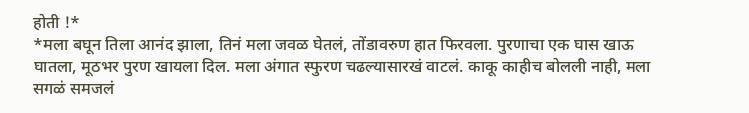होती !*
*मला बघून तिला आनंद झाला, तिनं मला जवळ घेतलं, तोंडावरुण हात फिरवला. पुरणाचा एक घास खाऊ घातला, मूठभर पुरण खायला दिल. मला अंगात स्फुरण चढल्यासारखं वाटलं. काकू काहीच बोलली नाही, मला सगळं समजलं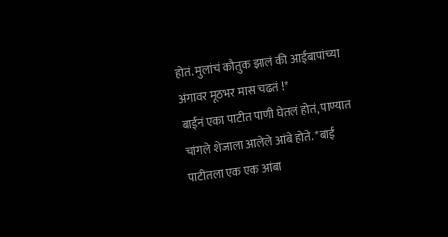होतं. मुलांचं कौतुक झालं की आईबापांच्या अंगावर मूठभर मास चढतं !*
बाईनं एका पाटीत पाणी घेतलं होतं, पाण्यात चांगले शेजाला आलेले आंबे होते. *बाई पाटीतला एक एक आंबा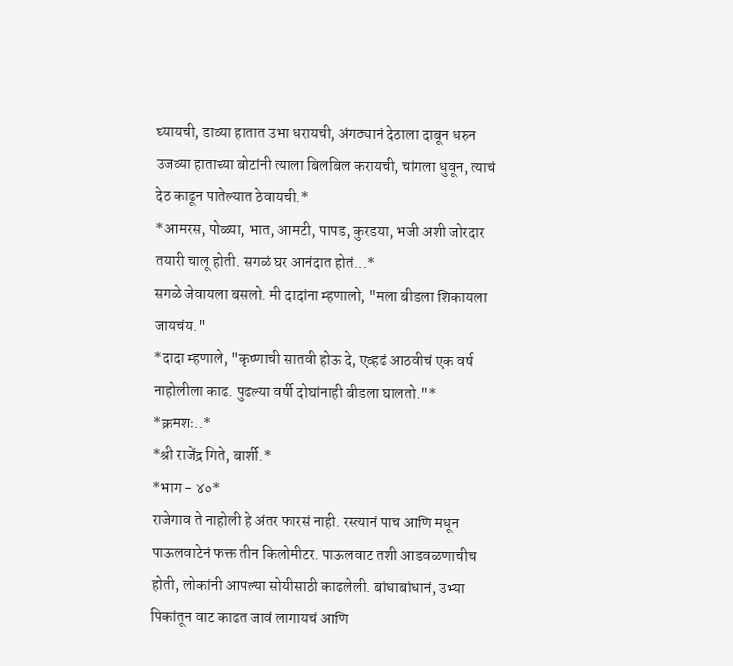घ्यायची, डाव्या हातात उभा धरायची, अंगठ्यानं देठाला दाबून धरुन उजव्या हाताच्या बोटांनी त्याला बिलबिल करायची, चांगला धुवून, त्याचं देठ काढून पातेल्यात ठेवायची.*
*आमरस, पोळ्या, भात, आमटी, पापड, कुरडया, भजी अशी जोरदार तयारी चालू होती. सगळं घर आनंदात होतं...*
सगळे जेवायला बसलो. मी दादांना म्हणालो, "मला बीडला शिकायला जायचंय."
*दादा म्हणाले, "कृष्णाची सातवी होऊ दे, एव्हढं आठवीचं एक वर्ष नाहोलीला काढ. पुढल्या वर्षी दोघांनाही बीडला घालतो."*
*क्रमशः..*
*श्री राजेंद्र गिते, बार्शी.*
*भाग - ४०*
राजेगाव ते नाहोली हे अंतर फारसं नाही. रस्त्यानं पाच आणि मधून पाऊलवाटेनं फक्त तीन किलोमीटर. पाऊलवाट तशी आडवळणाचीच होती, लोकांनी आपल्या सोयीसाठी काढलेली. बांधाबांधानं, उभ्या पिकांतून वाट काढत जावं लागायचं आणि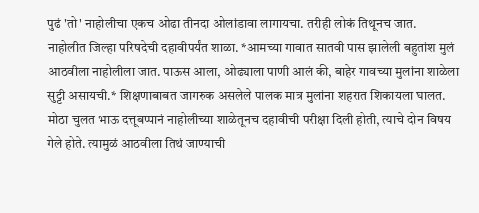पुढं 'तो' नाहोलीचा एकच ओढा तीनदा ओलांडावा लागायचा. तरीही लोकं तिथूनच जात.
नाहोलीत जिल्हा परिषदेची दहावीपर्यंत शाळा. *आमच्या गावात सातवी पास झालेली बहुतांश मुलं आठवीला नाहोलीला जात. पाऊस आला, ओढ्याला पाणी आलं की, बाहेर गावच्या मुलांना शाळेला सुट्टी असायची.* शिक्षणाबाबत जागरुक असलेले पालक मात्र मुलांना शहरात शिकायला घालत.
मोठा चुलत भाऊ दत्तूबप्पानं नाहोलीच्या शाळेतूनच दहावीची परीक्षा दिली होती, त्याचे दोन विषय गेले होते. त्यामुळं आठवीला तिथं जाण्याची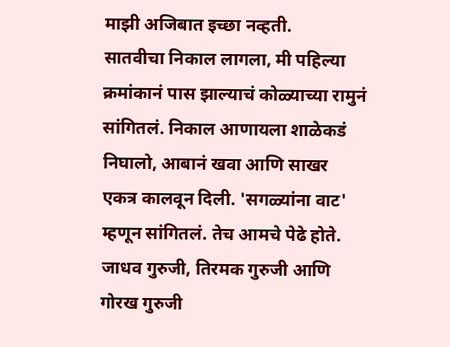माझी अजिबात इच्छा नव्हती.
सातवीचा निकाल लागला, मी पहिल्या क्रमांकानं पास झाल्याचं कोळ्याच्या रामुनं सांगितलं. निकाल आणायला शाळेकडं निघालो, आबानं खवा आणि साखर एकत्र कालवून दिली. 'सगळ्यांना वाट' म्हणून सांगितलं. तेच आमचे पेढे होते. जाधव गुरुजी, तिरमक गुरुजी आणि गोरख गुरुजी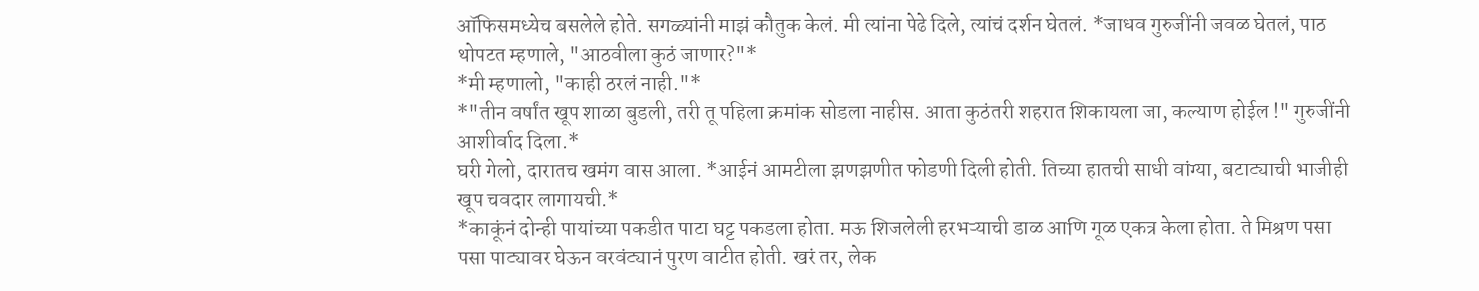ऑफिसमध्येच बसलेले होते. सगळ्यांनी माझं कौतुक केलं. मी त्यांना पेढे दिले, त्यांचं दर्शन घेतलं. *जाधव गुरुजींनी जवळ घेतलं, पाठ थोपटत म्हणाले, "आठवीला कुठं जाणार?"*
*मी म्हणालो, "काही ठरलं नाही."*
*"तीन वर्षांत खूप शाळा बुडली, तरी तू पहिला क्रमांक सोडला नाहीस. आता कुठंतरी शहरात शिकायला जा, कल्याण होईल !" गुरुजींनी आशीर्वाद दिला.*
घरी गेलो, दारातच खमंग वास आला. *आईनं आमटीला झणझणीत फोडणी दिली होती. तिच्या हातची साधी वांग्या, बटाट्याची भाजीही खूप चवदार लागायची.*
*काकूंनं दोन्ही पायांच्या पकडीत पाटा घट्ट पकडला होता. मऊ शिजलेली हरभऱ्याची डाळ आणि गूळ एकत्र केला होता. ते मिश्रण पसा पसा पाट्यावर घेऊन वरवंट्यानं पुरण वाटीत होती. खरं तर, लेक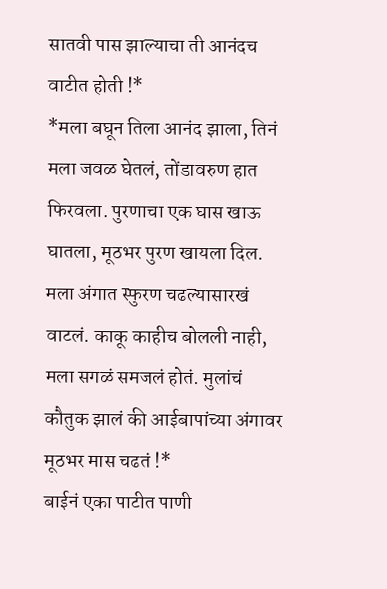सातवी पास झाल्याचा ती आनंदच वाटीत होती !*
*मला बघून तिला आनंद झाला, तिनं मला जवळ घेतलं, तोंडावरुण हात फिरवला. पुरणाचा एक घास खाऊ घातला, मूठभर पुरण खायला दिल. मला अंगात स्फुरण चढल्यासारखं वाटलं. काकू काहीच बोलली नाही, मला सगळं समजलं होतं. मुलांचं कौतुक झालं की आईबापांच्या अंगावर मूठभर मास चढतं !*
बाईनं एका पाटीत पाणी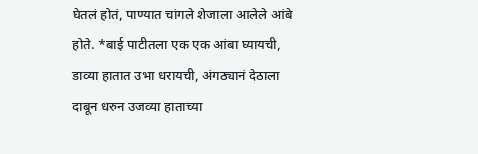घेतलं होतं, पाण्यात चांगले शेजाला आलेले आंबे होते. *बाई पाटीतला एक एक आंबा घ्यायची, डाव्या हातात उभा धरायची, अंगठ्यानं देठाला दाबून धरुन उजव्या हाताच्या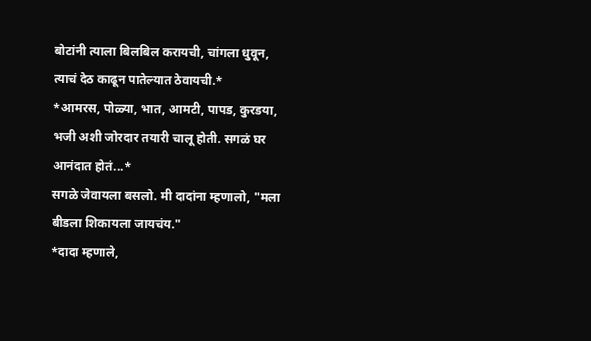बोटांनी त्याला बिलबिल करायची, चांगला धुवून, त्याचं देठ काढून पातेल्यात ठेवायची.*
*आमरस, पोळ्या, भात, आमटी, पापड, कुरडया, भजी अशी जोरदार तयारी चालू होती. सगळं घर आनंदात होतं...*
सगळे जेवायला बसलो. मी दादांना म्हणालो, "मला बीडला शिकायला जायचंय."
*दादा म्हणाले,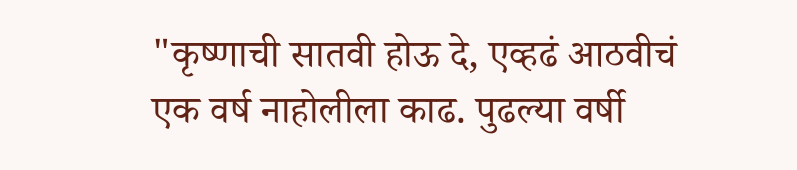"कृष्णाची सातवी होऊ दे, एव्हढं आठवीचं एक वर्ष नाहोलीला काढ. पुढल्या वर्षी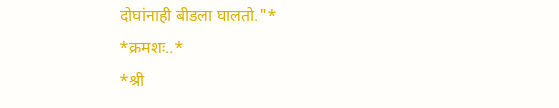दोघांनाही बीडला घालतो."*
*क्रमशः..*
*श्री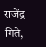राजेंद्र गिते,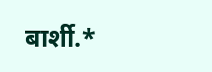बार्शी.*